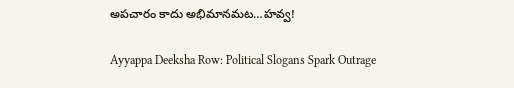అపచారం కాదు అభిమానమట…హవ్వ!

Ayyappa Deeksha Row: Political Slogans Spark Outrage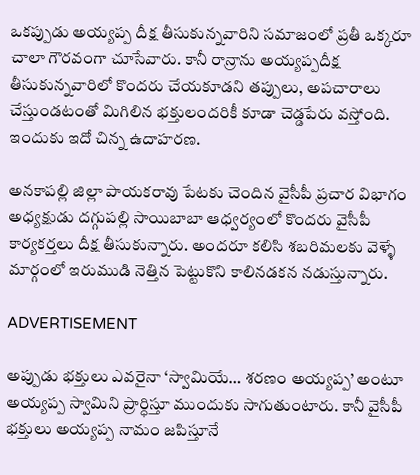ఒకప్పుడు అయ్యప్ప దీక్ష తీసుకున్నవారిని సమాజంలో ప్రతీ ఒక్కరూ చాలా గౌరవంగా చూసేవారు. కానీ రాన్రాను అయ్యప్పదీక్ష తీసుకున్నవారిలో కొందరు చేయకూడని తప్పులు, అపచారాలు చేస్తుండటంతో మిగిలిన భక్తులందరికీ కూడా చెడ్డపేరు వస్తోంది. ఇందుకు ఇదో చిన్న ఉదాహరణ.

అనకాపల్లి జిల్లా పాయకరావు పేటకు చెందిన వైసీపీ ప్రచార విభాగం అధ్యక్షుడు దగ్గుపల్లి సాయిబాబా ఆధ్వర్యంలో కొందరు వైసీపీ కార్యకర్తలు దీక్ష తీసుకున్నారు. అందరూ కలిసి శబరిమలకు వెళ్ళే మార్గంలో ఇరుముడి నెత్తిన పెట్టుకొని కాలినడకన నడుస్తున్నారు.

ADVERTISEMENT

అప్పుడు భక్తులు ఎవరైనా ‘స్వామియే… శరణం అయ్యప్ప’ అంటూ అయ్యప్ప స్వామిని ప్రార్ధిస్తూ ముందుకు సాగుతుంటారు. కానీ వైసీపీ భక్తులు అయ్యప్ప నామం జపిస్తూనే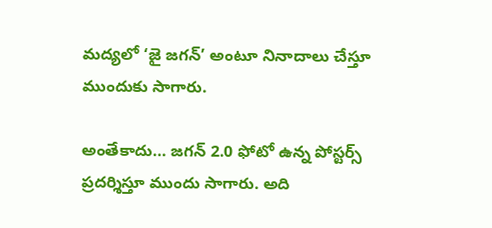మద్యలో ‘జై జగన్‌’ అంటూ నినాదాలు చేస్తూ ముందుకు సాగారు.

అంతేకాదు… జగన్‌ 2.0 ఫోటో ఉన్న పోస్టర్స్ ప్రదర్శిస్తూ ముందు సాగారు. అది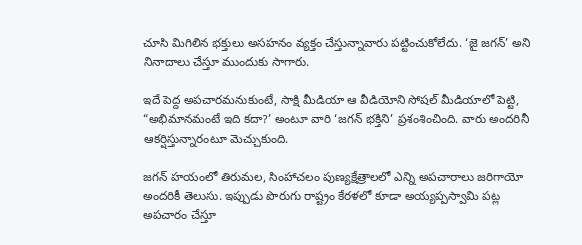చూసి మిగిలిన భక్తులు అసహనం వ్యక్తం చేస్తున్నావారు పట్టించుకోలేదు. ‘జై జగన్‌’ అని నినాదాలు చేస్తూ ముందుకు సాగారు.

ఇదే పెద్ద అపచారమనుకుంటే, సాక్షి మీడియా ఆ వీడియోని సోషల్ మీడియాలో పెట్టి, “అభిమానమంటే ఇది కదా?’ అంటూ వారి ‘జగన్‌ భక్తిని’ ప్రశంశించింది. వారు అందరినీ ఆకర్షిస్తున్నారంటూ మెచ్చుకుంది.

జగన్‌ హయంలో తిరుమల, సింహాచలం పుణ్యక్షేత్రాలలో ఎన్ని అపచారాలు జరిగాయో అందరికీ తెలుసు. ఇప్పుడు పొరుగు రాష్ట్రం కేరళలో కూడా అయ్యప్పస్వామి పట్ల అపచారం చేస్తూ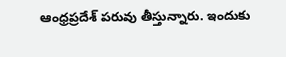ఆంధ్రప్రదేశ్ పరువు తీస్తున్నారు. ఇందుకు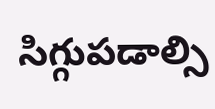సిగ్గుపడాల్సి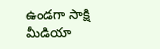ఉండగా సాక్షి మీడియా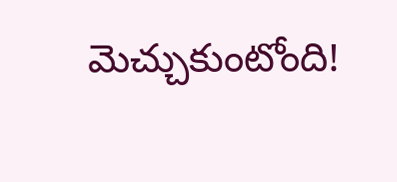మెచ్చుకుంటోంది!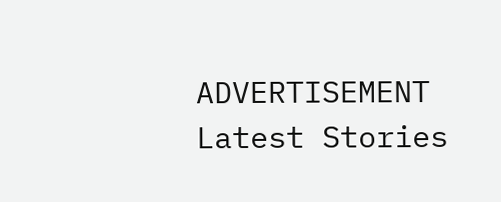ADVERTISEMENT
Latest Stories